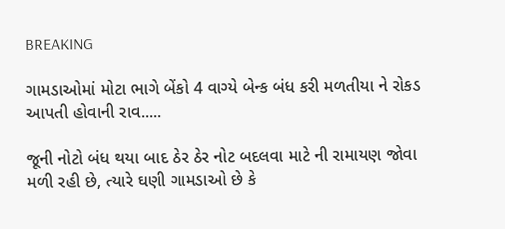BREAKING

ગામડાઓમાં મોટા ભાગે બેંકો 4 વાગ્યે બેન્ક બંધ કરી મળતીયા ને રોકડ આપતી હોવાની રાવ.....

જૂની નોટો બંધ થયા બાદ ઠેર ઠેર નોટ બદલવા માટે ની રામાયણ જોવા મળી રહી છે, ત્યારે ઘણી ગામડાઓ છે કે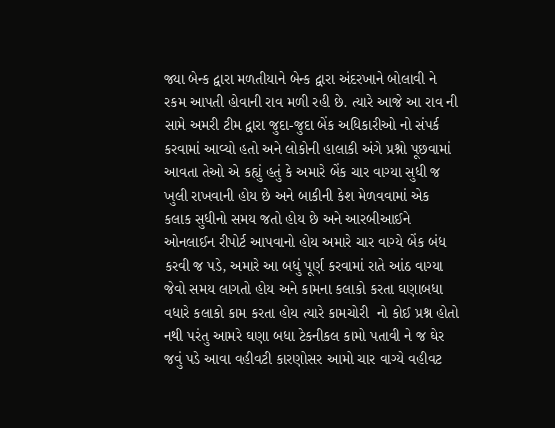જ્યા બેન્ક દ્વારા મળતીયાને બેન્ક દ્વારા અંદરખાને બોલાવી ને રકમ આપતી હોવાની રાવ મળી રહી છે. ત્યારે આજે આ રાવ ની સામે અમરી ટીમ દ્વારા જુદા-જુદા બેંક અધિકારીઓ નો સંપર્ક કરવામાં આવ્યો હતો અને લોકોની હાલાકી અંગે પ્રશ્નો પૂછવામાં આવતા તેઓ એ કહ્યું હતું કે અમારે બેંક ચાર વાગ્યા સુધી જ ખુલી રાખવાની હોય છે અને બાકીની કેશ મેળવવામાં એક કલાક સુધીનો સમય જતો હોય છે અને આરબીઆઈને ઓનલાઈન રીપોર્ટ આપવાનો હોય અમારે ચાર વાગ્યે બેંક બંધ કરવી જ પડે, અમારે આ બધું પૂર્ણ કરવામાં રાતે આંઠ વાગ્યા જેવો સમય લાગતો હોય અને કામના કલાકો કરતા ઘણાબધા વધારે કલાકો કામ કરતા હોય ત્યારે કામચોરી  નો કોઈ પ્રશ્ન હોતો નથી પરંતુ આમરે ઘણા બધા ટેકનીકલ કામો પતાવી ને જ ઘેર જવું પડે આવા વહીવટી કારણોસર આમો ચાર વાગ્યે વહીવટ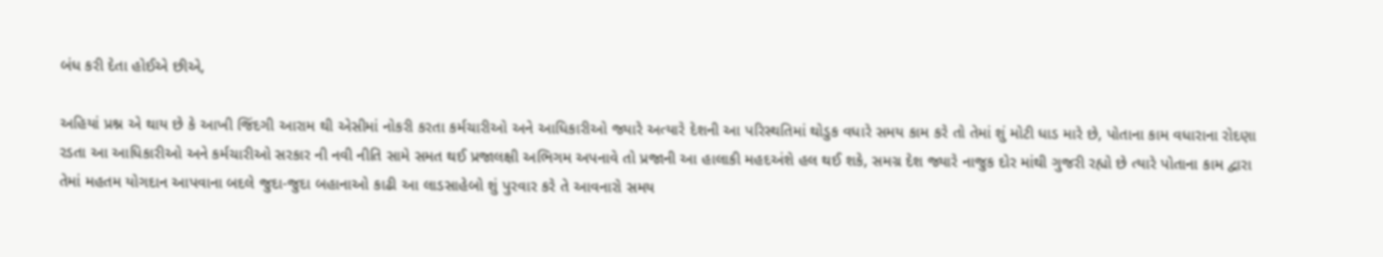બંધ કરી દેતા હોઈએ છીએ,

અહિયાં પ્રશ્ન એ થાય છે કે આખી જિંદગી આરામ થી એસીમાં નોકરી કરતા કર્મચારીઓ અને આધિકારીઓ જ્યારે અત્યારે દેશની આ પરિસ્થતિમાં થોડુક વધારે સમય કામ કરે તો તેમાં શું મોટી ધાડ મારે છે, પોતાના કામ વધારાના રોદણા રડતા આ આધિકારીઓ અને કર્મચારીઓ સરકાર ની નવી નીતિ સામે સમત થઈ પ્રજાલક્ષી અભિગમ અપનાવે તો પ્રજાની આ હાલાકી મહદઅંશે હલ થઈ શકે, સમગ્ર દેશ જ્યારે નાજુક દોર માંથી ગુજરી રહ્યો છે ત્યારે પોતાના કામ દ્વારા તેમાં મહતમ યોગદાન આપવાના બદલે જુદા-જુદા બહાનાઓ કાઢી આ લાડસાહેબો શું પુરવાર કરે તે આવનારો સમય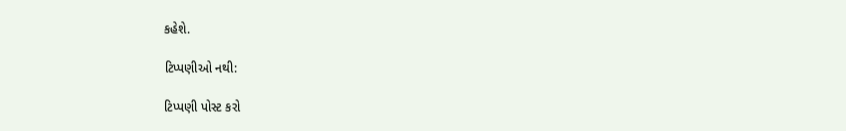કહેશે.

ટિપ્પણીઓ નથી:

ટિપ્પણી પોસ્ટ કરો